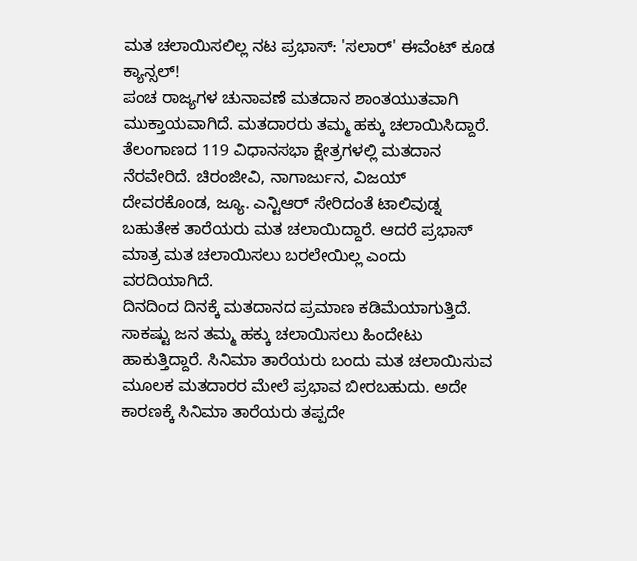ಮತ ಚಲಾಯಿಸಲಿಲ್ಲ ನಟ ಪ್ರಭಾಸ್: 'ಸಲಾರ್' ಈವೆಂಟ್ ಕೂಡ ಕ್ಯಾನ್ಸಲ್!
ಪಂಚ ರಾಜ್ಯಗಳ ಚುನಾವಣೆ ಮತದಾನ ಶಾಂತಯುತವಾಗಿ ಮುಕ್ತಾಯವಾಗಿದೆ. ಮತದಾರರು ತಮ್ಮ ಹಕ್ಕು ಚಲಾಯಿಸಿದ್ದಾರೆ. ತೆಲಂಗಾಣದ 119 ವಿಧಾನಸಭಾ ಕ್ಷೇತ್ರಗಳಲ್ಲಿ ಮತದಾನ ನೆರವೇರಿದೆ. ಚಿರಂಜೀವಿ, ನಾಗಾರ್ಜುನ, ವಿಜಯ್ ದೇವರಕೊಂಡ, ಜ್ಯೂ. ಎನ್ಟಿಆರ್ ಸೇರಿದಂತೆ ಟಾಲಿವುಡ್ನ ಬಹುತೇಕ ತಾರೆಯರು ಮತ ಚಲಾಯಿದ್ದಾರೆ. ಆದರೆ ಪ್ರಭಾಸ್ ಮಾತ್ರ ಮತ ಚಲಾಯಿಸಲು ಬರಲೇಯಿಲ್ಲ ಎಂದು ವರದಿಯಾಗಿದೆ.
ದಿನದಿಂದ ದಿನಕ್ಕೆ ಮತದಾನದ ಪ್ರಮಾಣ ಕಡಿಮೆಯಾಗುತ್ತಿದೆ. ಸಾಕಷ್ಟು ಜನ ತಮ್ಮ ಹಕ್ಕು ಚಲಾಯಿಸಲು ಹಿಂದೇಟು ಹಾಕುತ್ತಿದ್ದಾರೆ. ಸಿನಿಮಾ ತಾರೆಯರು ಬಂದು ಮತ ಚಲಾಯಿಸುವ ಮೂಲಕ ಮತದಾರರ ಮೇಲೆ ಪ್ರಭಾವ ಬೀರಬಹುದು. ಅದೇ ಕಾರಣಕ್ಕೆ ಸಿನಿಮಾ ತಾರೆಯರು ತಪ್ಪದೇ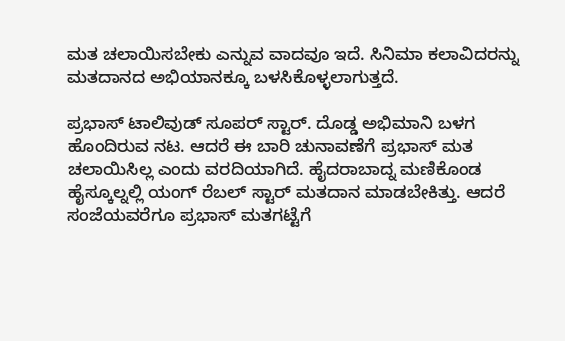ಮತ ಚಲಾಯಿಸಬೇಕು ಎನ್ನುವ ವಾದವೂ ಇದೆ. ಸಿನಿಮಾ ಕಲಾವಿದರನ್ನು ಮತದಾನದ ಅಭಿಯಾನಕ್ಕೂ ಬಳಸಿಕೊಳ್ಳಲಾಗುತ್ತದೆ.

ಪ್ರಭಾಸ್ ಟಾಲಿವುಡ್ ಸೂಪರ್ ಸ್ಟಾರ್. ದೊಡ್ಡ ಅಭಿಮಾನಿ ಬಳಗ ಹೊಂದಿರುವ ನಟ. ಆದರೆ ಈ ಬಾರಿ ಚುನಾವಣೆಗೆ ಪ್ರಭಾಸ್ ಮತ ಚಲಾಯಿಸಿಲ್ಲ ಎಂದು ವರದಿಯಾಗಿದೆ. ಹೈದರಾಬಾದ್ನ ಮಣಿಕೊಂಡ ಹೈಸ್ಕೂಲ್ನಲ್ಲಿ ಯಂಗ್ ರೆಬಲ್ ಸ್ಟಾರ್ ಮತದಾನ ಮಾಡಬೇಕಿತ್ತು. ಆದರೆ ಸಂಜೆಯವರೆಗೂ ಪ್ರಭಾಸ್ ಮತಗಟ್ಟೆಗೆ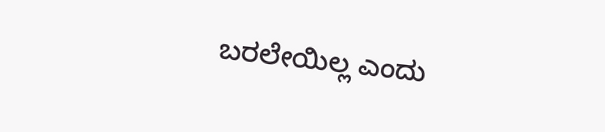ಬರಲೇಯಿಲ್ಲ ಎಂದು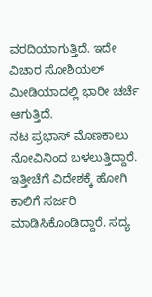ವರದಿಯಾಗುತ್ತಿದೆ. ಇದೇ ವಿಚಾರ ಸೋಶಿಯಲ್ ಮೀಡಿಯಾದಲ್ಲಿ ಭಾರೀ ಚರ್ಚೆ ಆಗುತ್ತಿದೆ.
ನಟ ಪ್ರಭಾಸ್ ಮೊಣಕಾಲು ನೋವಿನಿಂದ ಬಳಲುತ್ತಿದ್ದಾರೆ. ಇತ್ತೀಚೆಗೆ ವಿದೇಶಕ್ಕೆ ಹೋಗಿ ಕಾಲಿಗೆ ಸರ್ಜರಿ ಮಾಡಿಸಿಕೊಂಡಿದ್ದಾರೆ. ಸದ್ಯ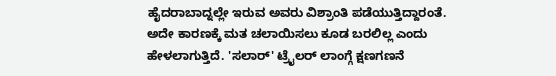ಹೈದರಾಬಾದ್ನಲ್ಲೇ ಇರುವ ಅವರು ವಿಶ್ರಾಂತಿ ಪಡೆಯುತ್ತಿದ್ದಾರಂತೆ. ಅದೇ ಕಾರಣಕ್ಕೆ ಮತ ಚಲಾಯಿಸಲು ಕೂಡ ಬರಲಿಲ್ಲ ಎಂದು ಹೇಳಲಾಗುತ್ತಿದೆ. 'ಸಲಾರ್' ಟ್ರೈಲರ್ ಲಾಂಗ್ಗೆ ಕ್ಷಣಗಣನೆ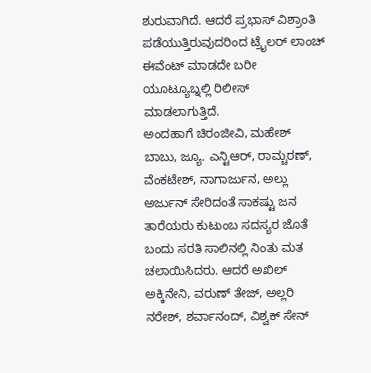ಶುರುವಾಗಿದೆ. ಆದರೆ ಪ್ರಭಾಸ್ ವಿಶ್ರಾಂತಿ ಪಡೆಯುತ್ತಿರುವುದರಿಂದ ಟ್ರೈಲರ್ ಲಾಂಚ್ ಈವೆಂಟ್ ಮಾಡದೇ ಬರೀ ಯೂಟ್ಯೂಬ್ನಲ್ಲಿ ರಿಲೀಸ್ ಮಾಡಲಾಗುತ್ತಿದೆ.
ಅಂದಹಾಗೆ ಚಿರಂಜೀವಿ, ಮಹೇಶ್ ಬಾಬು, ಜ್ಯೂ. ಎನ್ಟಿಆರ್, ರಾಮ್ಚರಣ್, ವೆಂಕಟೇಶ್, ನಾಗಾರ್ಜುನ, ಅಲ್ಲು ಅರ್ಜುನ್ ಸೇರಿದಂತೆ ಸಾಕಷ್ಟು ಜನ ತಾರೆಯರು ಕುಟುಂಬ ಸದಸ್ಯರ ಜೊತೆ ಬಂದು ಸರತಿ ಸಾಲಿನಲ್ಲಿ ನಿಂತು ಮತ ಚಲಾಯಿಸಿದರು. ಆದರೆ ಅಖಿಲ್ ಅಕ್ಕಿನೇನಿ, ವರುಣ್ ತೇಜ್, ಅಲ್ಲರಿ ನರೇಶ್, ಶರ್ವಾನಂದ್, ವಿಶ್ವಕ್ ಸೇನ್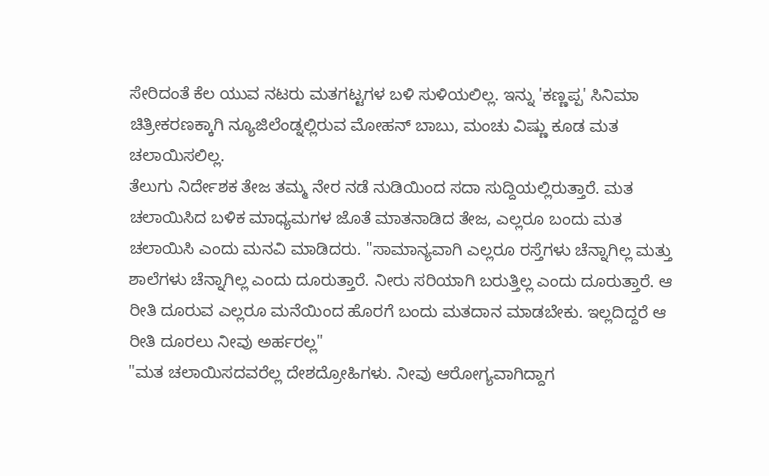ಸೇರಿದಂತೆ ಕೆಲ ಯುವ ನಟರು ಮತಗಟ್ಟಗಳ ಬಳಿ ಸುಳಿಯಲಿಲ್ಲ. ಇನ್ನು 'ಕಣ್ಣಪ್ಪ' ಸಿನಿಮಾ ಚಿತ್ರೀಕರಣಕ್ಕಾಗಿ ನ್ಯೂಜಿಲೆಂಡ್ನಲ್ಲಿರುವ ಮೋಹನ್ ಬಾಬು, ಮಂಚು ವಿಷ್ಣು ಕೂಡ ಮತ ಚಲಾಯಿಸಲಿಲ್ಲ.
ತೆಲುಗು ನಿರ್ದೇಶಕ ತೇಜ ತಮ್ಮ ನೇರ ನಡೆ ನುಡಿಯಿಂದ ಸದಾ ಸುದ್ದಿಯಲ್ಲಿರುತ್ತಾರೆ. ಮತ ಚಲಾಯಿಸಿದ ಬಳಿಕ ಮಾಧ್ಯಮಗಳ ಜೊತೆ ಮಾತನಾಡಿದ ತೇಜ, ಎಲ್ಲರೂ ಬಂದು ಮತ ಚಲಾಯಿಸಿ ಎಂದು ಮನವಿ ಮಾಡಿದರು. "ಸಾಮಾನ್ಯವಾಗಿ ಎಲ್ಲರೂ ರಸ್ತೆಗಳು ಚೆನ್ನಾಗಿಲ್ಲ ಮತ್ತು ಶಾಲೆಗಳು ಚೆನ್ನಾಗಿಲ್ಲ ಎಂದು ದೂರುತ್ತಾರೆ. ನೀರು ಸರಿಯಾಗಿ ಬರುತ್ತಿಲ್ಲ ಎಂದು ದೂರುತ್ತಾರೆ. ಆ ರೀತಿ ದೂರುವ ಎಲ್ಲರೂ ಮನೆಯಿಂದ ಹೊರಗೆ ಬಂದು ಮತದಾನ ಮಾಡಬೇಕು. ಇಲ್ಲದಿದ್ದರೆ ಆ ರೀತಿ ದೂರಲು ನೀವು ಅರ್ಹರಲ್ಲ"
"ಮತ ಚಲಾಯಿಸದವರೆಲ್ಲ ದೇಶದ್ರೋಹಿಗಳು. ನೀವು ಆರೋಗ್ಯವಾಗಿದ್ದಾಗ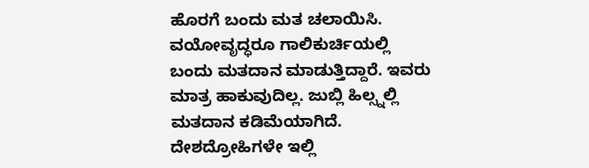ಹೊರಗೆ ಬಂದು ಮತ ಚಲಾಯಿಸಿ. ವಯೋವೃದ್ಧರೂ ಗಾಲಿಕುರ್ಚಿಯಲ್ಲಿ ಬಂದು ಮತದಾನ ಮಾಡುತ್ತಿದ್ದಾರೆ. ಇವರು ಮಾತ್ರ ಹಾಕುವುದಿಲ್ಲ. ಜುಬ್ಲಿ ಹಿಲ್ಸ್ನಲ್ಲಿ ಮತದಾನ ಕಡಿಮೆಯಾಗಿದೆ. ದೇಶದ್ರೋಹಿಗಳೇ ಇಲ್ಲಿ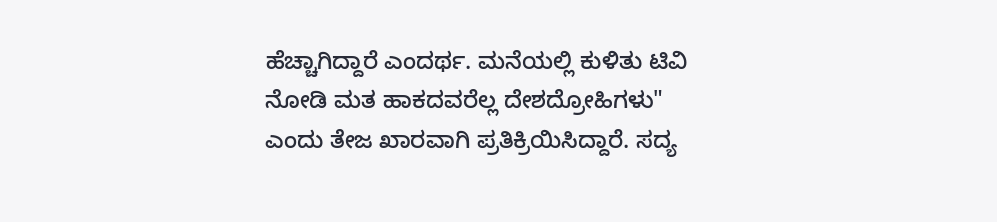ಹೆಚ್ಚಾಗಿದ್ದಾರೆ ಎಂದರ್ಥ. ಮನೆಯಲ್ಲಿ ಕುಳಿತು ಟಿವಿ ನೋಡಿ ಮತ ಹಾಕದವರೆಲ್ಲ ದೇಶದ್ರೋಹಿಗಳು" ಎಂದು ತೇಜ ಖಾರವಾಗಿ ಪ್ರತಿಕ್ರಿಯಿಸಿದ್ದಾರೆ. ಸದ್ಯ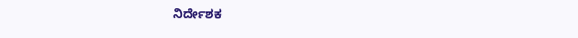ನಿರ್ದೇಶಕ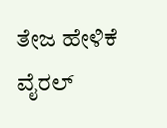ತೇಜ ಹೇಳಿಕೆ ವೈರಲ್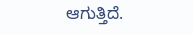ಆಗುತ್ತಿದೆ.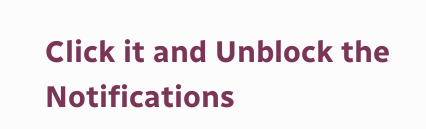Click it and Unblock the Notifications